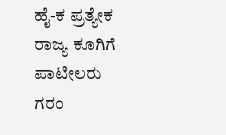ಹೈ-ಕ ಪ್ರತ್ಯೇಕ ರಾಜ್ಯ ಕೂಗಿಗೆ ಪಾಟೀಲರು ಗರಂ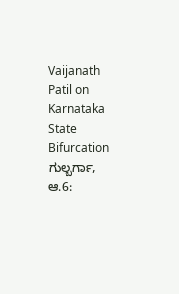Vaijanath Patil on Karnataka State Bifurcation
ಗುಲ್ಬರ್ಗಾ, ಆ.6: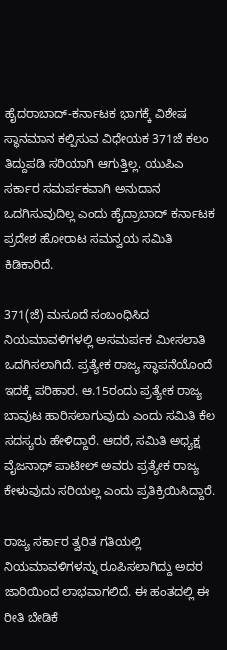ಹೈದರಾಬಾದ್-ಕರ್ನಾಟಕ ಭಾಗಕ್ಕೆ ವಿಶೇಷ ಸ್ಥಾನಮಾನ ಕಲ್ಪಿಸುವ ವಿಧೇಯಕ 371ಜೆ ಕಲಂ ತಿದ್ದುಪಡಿ ಸರಿಯಾಗಿ ಆಗುತ್ತಿಲ್ಲ. ಯುಪಿಎ ಸರ್ಕಾರ ಸಮರ್ಪಕವಾಗಿ ಅನುದಾನ ಒದಗಿಸುವುದಿಲ್ಲ ಎಂದು ಹೈದ್ರಾಬಾದ್ ಕರ್ನಾಟಕ ಪ್ರದೇಶ ಹೋರಾಟ ಸಮನ್ವಯ ಸಮಿತಿ ಕಿಡಿಕಾರಿದೆ.

371(ಜೆ) ಮಸೂದೆ ಸಂಬಂಧಿಸಿದ ನಿಯಮಾವಳಿಗಳಲ್ಲಿ ಅಸಮರ್ಪಕ ಮೀಸಲಾತಿ ಒದಗಿಸಲಾಗಿದೆ. ಪ್ರತ್ಯೇಕ ರಾಜ್ಯ ಸ್ಥಾಪನೆಯೊಂದೆ ಇದಕ್ಕೆ ಪರಿಹಾರ. ಆ.15ರಂದು ಪ್ರತ್ಯೇಕ ರಾಜ್ಯ ಬಾವುಟ ಹಾರಿಸಲಾಗುವುದು ಎಂದು ಸಮಿತಿ ಕೆಲ ಸದಸ್ಯರು ಹೇಳಿದ್ದಾರೆ. ಆದರೆ, ಸಮಿತಿ ಅಧ್ಯಕ್ಷ ವೈಜನಾಥ್ ಪಾಟೀಲ್ ಅವರು ಪ್ರತ್ಯೇಕ ರಾಜ್ಯ ಕೇಳುವುದು ಸರಿಯಲ್ಲ ಎಂದು ಪ್ರತಿಕ್ರಿಯಿಸಿದ್ದಾರೆ.

ರಾಜ್ಯ ಸರ್ಕಾರ ತ್ವರಿತ ಗತಿಯಲ್ಲಿ ನಿಯಮಾವಳಿಗಳನ್ನು ರೂಪಿಸಲಾಗಿದ್ದು ಅದರ ಜಾರಿಯಿಂದ ಲಾಭವಾಗಲಿದೆ. ಈ ಹಂತದಲ್ಲಿ ಈ ರೀತಿ ಬೇಡಿಕೆ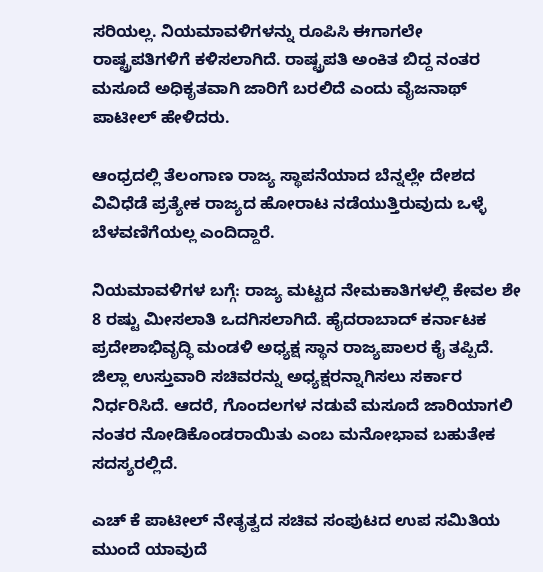ಸರಿಯಲ್ಲ. ನಿಯಮಾವಳಿಗಳನ್ನು ರೂಪಿಸಿ ಈಗಾಗಲೇ ರಾಷ್ಟ್ರಪತಿಗಳಿಗೆ ಕಳಿಸಲಾಗಿದೆ. ರಾಷ್ಟ್ರಪತಿ ಅಂಕಿತ ಬಿದ್ದ ನಂತರ ಮಸೂದೆ ಅಧಿಕೃತವಾಗಿ ಜಾರಿಗೆ ಬರಲಿದೆ ಎಂದು ವೈಜನಾಥ್ ಪಾಟೀಲ್ ಹೇಳಿದರು.

ಆಂಧ್ರದಲ್ಲಿ ತೆಲಂಗಾಣ ರಾಜ್ಯ ಸ್ಥಾಪನೆಯಾದ ಬೆನ್ನಲ್ಲೇ ದೇಶದ ವಿವಿಧೆಡೆ ಪ್ರತ್ಯೇಕ ರಾಜ್ಯದ ಹೋರಾಟ ನಡೆಯುತ್ತಿರುವುದು ಒಳ್ಳೆ ಬೆಳವಣಿಗೆಯಲ್ಲ ಎಂದಿದ್ದಾರೆ.

ನಿಯಮಾವಳಿಗಳ ಬಗ್ಗೆ: ರಾಜ್ಯ ಮಟ್ಟದ ನೇಮಕಾತಿಗಳಲ್ಲಿ ಕೇವಲ ಶೇ 8 ರಷ್ಟು ಮೀಸಲಾತಿ ಒದಗಿಸಲಾಗಿದೆ. ಹೈದರಾಬಾದ್ ಕರ್ನಾಟಕ ಪ್ರದೇಶಾಭಿವೃದ್ಧಿ ಮಂಡಳಿ ಅಧ್ಯಕ್ಷ ಸ್ಥಾನ ರಾಜ್ಯಪಾಲರ ಕೈ ತಪ್ಪಿದೆ. ಜಿಲ್ಲಾ ಉಸ್ತುವಾರಿ ಸಚಿವರನ್ನು ಅಧ್ಯಕ್ಷರನ್ನಾಗಿಸಲು ಸರ್ಕಾರ ನಿರ್ಧರಿಸಿದೆ. ಆದರೆ, ಗೊಂದಲಗಳ ನಡುವೆ ಮಸೂದೆ ಜಾರಿಯಾಗಲಿ ನಂತರ ನೋಡಿಕೊಂಡರಾಯಿತು ಎಂಬ ಮನೋಭಾವ ಬಹುತೇಕ ಸದಸ್ಯರಲ್ಲಿದೆ.

ಎಚ್ ಕೆ ಪಾಟೀಲ್ ನೇತೃತ್ವದ ಸಚಿವ ಸಂಪುಟದ ಉಪ ಸಮಿತಿಯ ಮುಂದೆ ಯಾವುದೆ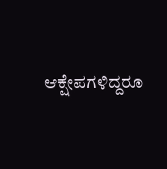ಆಕ್ಷೇಪಗಳಿದ್ದರೂ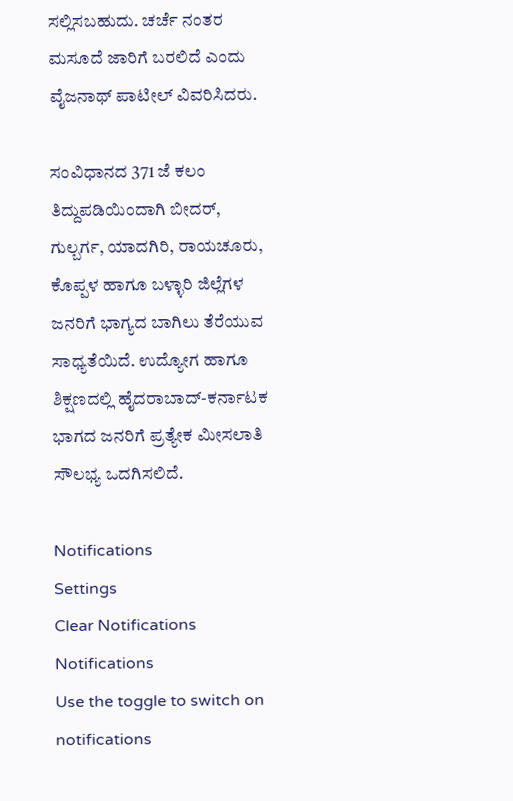ಸಲ್ಲಿಸಬಹುದು. ಚರ್ಚೆ ನಂತರ ಮಸೂದೆ ಜಾರಿಗೆ ಬರಲಿದೆ ಎಂದು ವೈಜನಾಥ್ ಪಾಟೀಲ್ ವಿವರಿಸಿದರು.

ಸಂವಿಧಾನದ 371 ಜೆ ಕಲಂ ತಿದ್ದುಪಡಿಯಿಂದಾಗಿ ಬೀದರ್, ಗುಲ್ಬರ್ಗ, ಯಾದಗಿರಿ, ರಾಯಚೂರು, ಕೊಪ್ಪಳ ಹಾಗೂ ಬಳ್ಳಾರಿ ಜಿಲ್ಲೆಗಳ ಜನರಿಗೆ ಭಾಗ್ಯದ ಬಾಗಿಲು ತೆರೆಯುವ ಸಾಧ್ಯತೆಯಿದೆ. ಉದ್ಯೋಗ ಹಾಗೂ ಶಿಕ್ಷಣದಲ್ಲಿ ಹೈದರಾಬಾದ್-ಕರ್ನಾಟಕ ಭಾಗದ ಜನರಿಗೆ ಪ್ರತ್ಯೇಕ ಮೀಸಲಾತಿ ಸೌಲಭ್ಯ ಒದಗಿಸಲಿದೆ.

Notifications
Settings
Clear Notifications
Notifications
Use the toggle to switch on notifications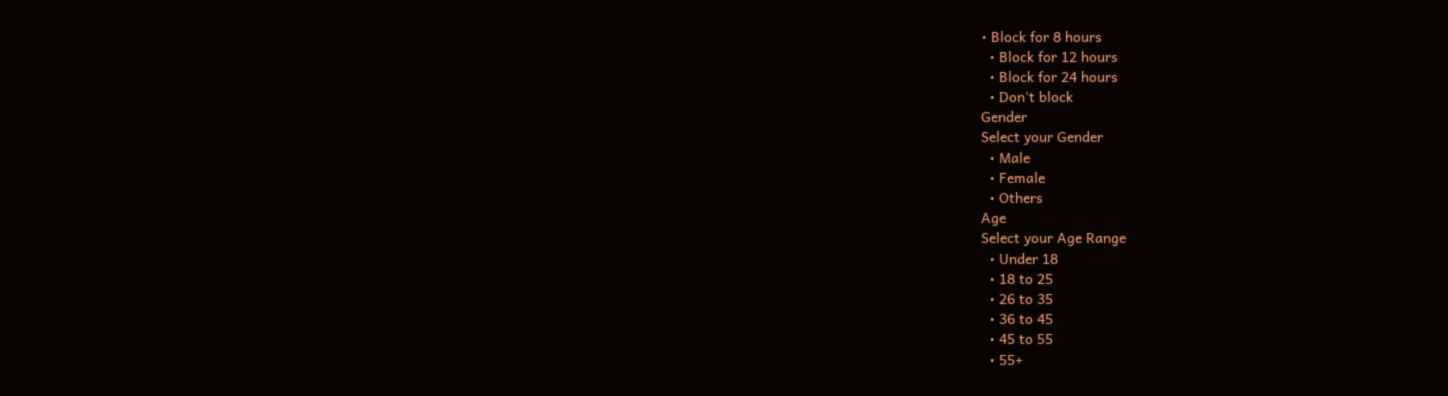• Block for 8 hours
  • Block for 12 hours
  • Block for 24 hours
  • Don't block
Gender
Select your Gender
  • Male
  • Female
  • Others
Age
Select your Age Range
  • Under 18
  • 18 to 25
  • 26 to 35
  • 36 to 45
  • 45 to 55
  • 55+